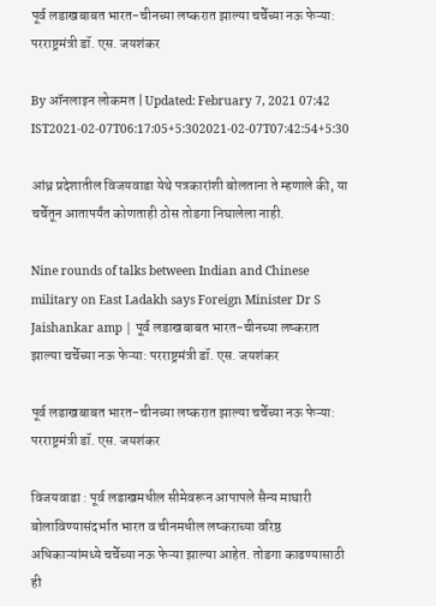पूर्व लडाखबाबत भारत-चीनच्या लष्करात झाल्या चर्चेच्या नऊ फेऱ्या: परराष्ट्रमंत्री डॉ. एस. जयशंकर

By ऑनलाइन लोकमत | Updated: February 7, 2021 07:42 IST2021-02-07T06:17:05+5:302021-02-07T07:42:54+5:30

आंध्र प्रदेशातील विजयवाडा येथे पत्रकारांशी बोलताना ते म्हणाले की, या चर्चेतून आतापर्यंत कोणताही ठोस तोडगा निघालेला नाही.

Nine rounds of talks between Indian and Chinese military on East Ladakh says Foreign Minister Dr S Jaishankar amp | पूर्व लडाखबाबत भारत-चीनच्या लष्करात झाल्या चर्चेच्या नऊ फेऱ्या: परराष्ट्रमंत्री डॉ. एस. जयशंकर

पूर्व लडाखबाबत भारत-चीनच्या लष्करात झाल्या चर्चेच्या नऊ फेऱ्या: परराष्ट्रमंत्री डॉ. एस. जयशंकर

विजयवाडा : पूर्व लडाखमधील सीमेवरून आपापले सैन्य माघारी बोलाविण्यासंदर्भात भारत व चीनमधील लष्कराच्या वरिष्ठ अधिकाऱ्यांमध्ये चर्चेच्या नऊ फेऱ्या झाल्या आहेत. तोडगा काढण्यासाठी ही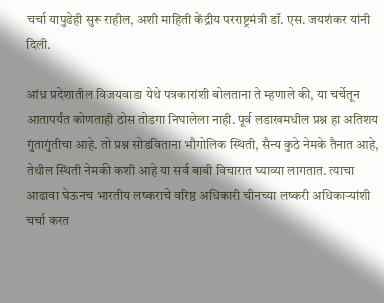चर्चा यापुढेही सुरू राहील, अशी माहिती केंद्रीय परराष्ट्रमंत्री डॉ. एस. जयशंकर यांनी दिली.

आंध्र प्रदेशातील विजयवाडा येथे पत्रकारांशी बोलताना ते म्हणाले की, या चर्चेतून आतापर्यंत कोणताही ठोस तोडगा निघालेला नाही. पूर्व लडाखमधील प्रश्न हा अतिशय गुंतागुंतीचा आहे. तो प्रश्न सोडविताना भौगोलिक स्थिती, सैन्य कुठे नेमके तैनात आहे, तेथील स्थिती नेमकी कशी आहे या सर्व बाबी विचारात घ्याव्या लागतात. त्याचा आढावा घेऊनच भारतीय लष्कराचे वरिष्ठ अधिकारी चीनच्या लष्करी अधिकाऱ्यांशी चर्चा करत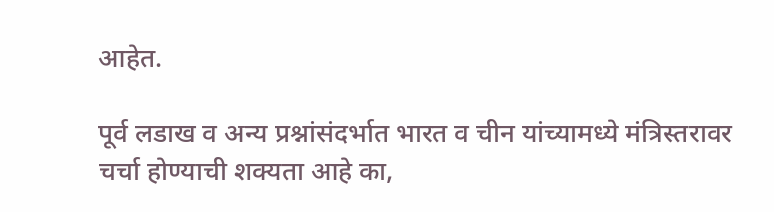आहेत.

पूर्व लडाख व अन्य प्रश्नांसंदर्भात भारत व चीन यांच्यामध्ये मंत्रिस्तरावर चर्चा होण्याची शक्यता आहे का,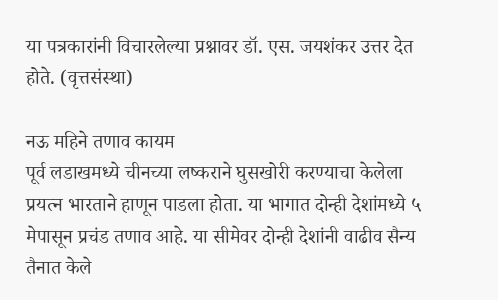या पत्रकारांनी विचारलेल्या प्रश्नावर डॉ. एस. जयशंकर उत्तर देत होते. (वृत्तसंस्था)

नऊ महिने तणाव कायम
पूर्व लडाखमध्ये चीनच्या लष्कराने घुसखोरी करण्याचा केलेला प्रयत्न भारताने हाणून पाडला होता. या भागात दोन्ही देशांमध्ये ५ मेपासून प्रचंड तणाव आहे. या सीमेवर दोन्ही देशांनी वाढीव सैन्य तैनात केले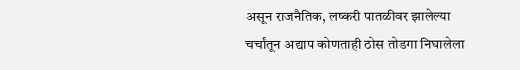असून राजनैतिक, लष्करी पातळीवर झालेल्या चर्चांतून अद्याप कोणताही ठोस तोडगा निघालेला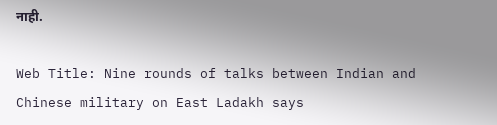नाही.

Web Title: Nine rounds of talks between Indian and Chinese military on East Ladakh says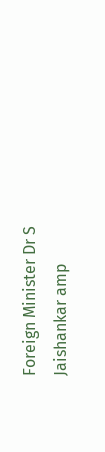Foreign Minister Dr S Jaishankar amp